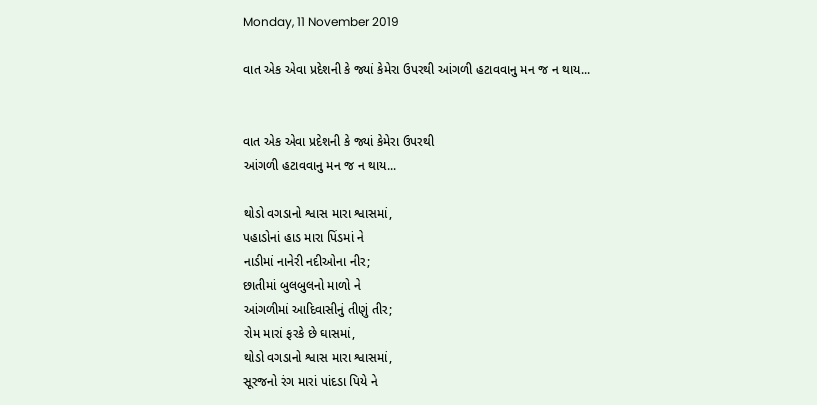Monday, 11 November 2019

વાત એક એવા પ્રદેશની કે જ્યાં કેમેરા ઉપરથી આંગળી હટાવવાનુ મન જ ન થાય...


વાત એક એવા પ્રદેશની કે જ્યાં કેમેરા ઉપરથી
આંગળી હટાવવાનુ મન જ ન થાય...

થોડો વગડાનો શ્વાસ મારા શ્વાસમાં,
પહાડોનાં હાડ મારા પિંડમાં ને
નાડીમાં નાનેરી નદીઓના નીર;
છાતીમાં બુલબુલનો માળો ને
આંગળીમાં આદિવાસીનું તીણું તીર;
રોમ મારાં ફરકે છે ઘાસમાં,
થોડો વગડાનો શ્વાસ મારા શ્વાસમાં,
સૂરજનો રંગ મારાં પાંદડા પિયે ને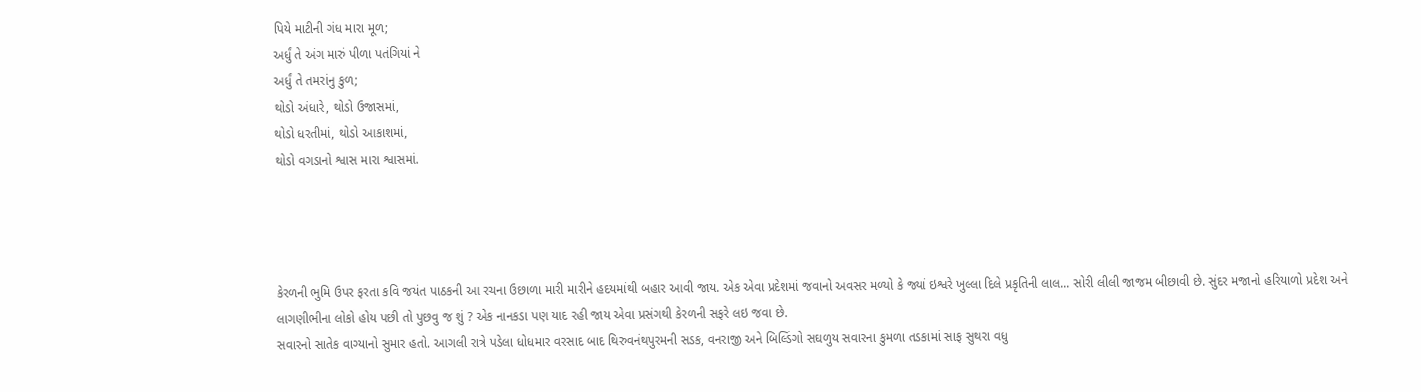પિયે માટીની ગંધ મારા મૂળ;
અર્ધું તે અંગ મારું પીળા પતંગિયાં ને
અર્ધું તે તમરાંનુ કુળ;
થોડો અંધારે, થોડો ઉજાસમાં,
થોડો ધરતીમાં, થોડો આકાશમાં,
થોડો વગડાનો શ્વાસ મારા શ્વાસમાં.




કેરળની ભુમિ ઉપર ફરતા કવિ જયંત પાઠકની આ રચના ઉછાળા મારી મારીને હદયમાંથી બહાર આવી જાય. એક એવા પ્રદેશમાં જવાનો અવસર મળ્યો કે જ્યાં ઇશ્વરે ખુલ્લા દિલે પ્રકૃતિની લાલ... સોરી લીલી જાજમ બીછાવી છે. સુંદર મજાનો હરિયાળો પ્રદેશ અને લાગણીભીના લોકો હોય પછી તો પુછવુ જ શું ? એક નાનકડા પણ યાદ રહી જાય એવા પ્રસંગથી કેરળની સફરે લઇ જવા છે.
સવારનો સાતેક વાગ્યાનો સુમાર હતો. આગલી રાત્રે પડેલા ધોધમાર વરસાદ બાદ થિરુવનંથપુરમની સડક, વનરાજી અને બિલ્ડિંગો સઘળુય સવારના કુમળા તડકામાં સાફ સુથરા વધુ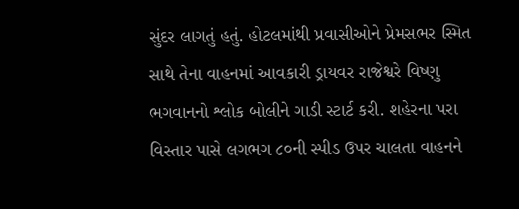સુંદર લાગતું હતું. હોટલમાંથી પ્રવાસીઓને પ્રેમસભર સ્મિત સાથે તેના વાહનમાં આવકારી ડ્રાયવર રાજેશ્વરે વિષ્ણુ ભગવાનનો શ્લોક બોલીને ગાડી સ્ટાર્ટ કરી. શહેરના પરા વિસ્તાર પાસે લગભગ ૮૦ની સ્પીડ ઉપર ચાલતા વાહનને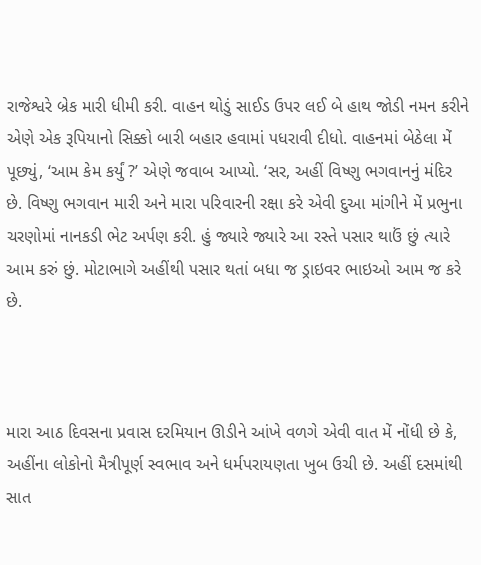રાજેશ્વરે બ્રેક મારી ધીમી કરી. વાહન થોડું સાઈડ ઉપર લઈ બે હાથ જોડી નમન કરીને એણે એક રૂપિયાનો સિક્કો બારી બહાર હવામાં પધરાવી દીધો. વાહનમાં બેઠેલા મેં પૂછ્યું, ‘આમ કેમ કર્યું ?’ એણે જવાબ આપ્યો. ‘સર, અહીં વિષ્ણુ ભગવાનનું મંદિર છે. વિષ્ણુ ભગવાન મારી અને મારા પરિવારની રક્ષા કરે એવી દુઆ માંગીને મેં પ્રભુના ચરણોમાં નાનકડી ભેટ અર્પણ કરી. હું જ્યારે જ્યારે આ રસ્તે પસાર થાઉં છું ત્યારે આમ કરું છું. મોટાભાગે અહીંથી પસાર થતાં બધા જ ડ્રાઇવર ભાઇઓ આમ જ કરે છે.



મારા આઠ દિવસના પ્રવાસ દરમિયાન ઊડીને આંખે વળગે એવી વાત મેં નોંધી છે કે, અહીંના લોકોનો મૈત્રીપૂર્ણ સ્વભાવ અને ધર્મપરાયણતા ખુબ ઉચી છે. અહીં દસમાંથી સાત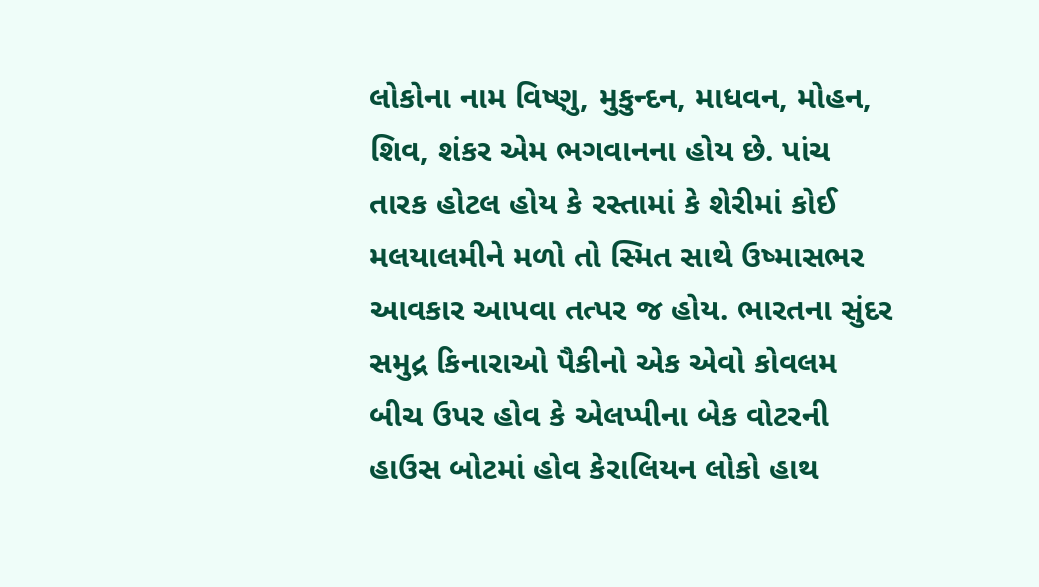લોકોના નામ વિષ્ણુ, મુકુન્દન, માધવન, મોહન, શિવ, શંકર એમ ભગવાનના હોય છે. પાંચ તારક હોટલ હોય કે રસ્તામાં કે શેરીમાં કોઈ મલયાલમીને મળો તો સ્મિત સાથે ઉષ્માસભર આવકાર આપવા તત્પર જ હોય. ભારતના સુંદર સમુદ્ર કિનારાઓ પૈકીનો એક એવો કોવલમ બીચ ઉપર હોવ કે એલપ્પીના બેક વોટરની હાઉસ બોટમાં હોવ કેરાલિયન લોકો હાથ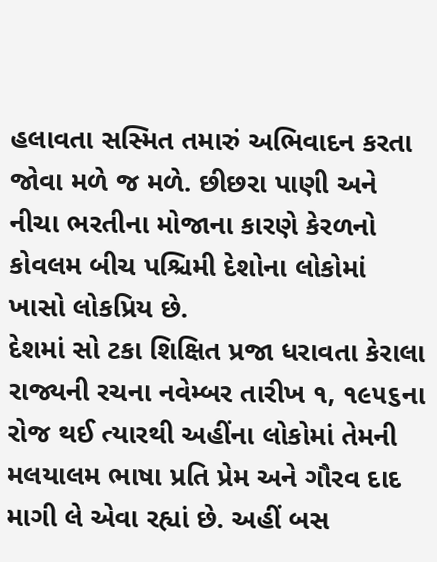હલાવતા સસ્મિત તમારું અભિવાદન કરતા જોવા મળે જ મળે. છીછરા પાણી અને નીચા ભરતીના મોજાના કારણે કેરળનો કોવલમ બીચ પશ્ચિમી દેશોના લોકોમાં ખાસો લોકપ્રિય છે.
દેશમાં સો ટકા શિક્ષિત પ્રજા ધરાવતા કેરાલા રાજ્યની રચના નવેમ્બર તારીખ ૧, ૧૯૫૬ના રોજ થઈ ત્યારથી અહીંના લોકોમાં તેમની મલયાલમ ભાષા પ્રતિ પ્રેમ અને ગૌરવ દાદ માગી લે એવા રહ્યાં છે. અહીં બસ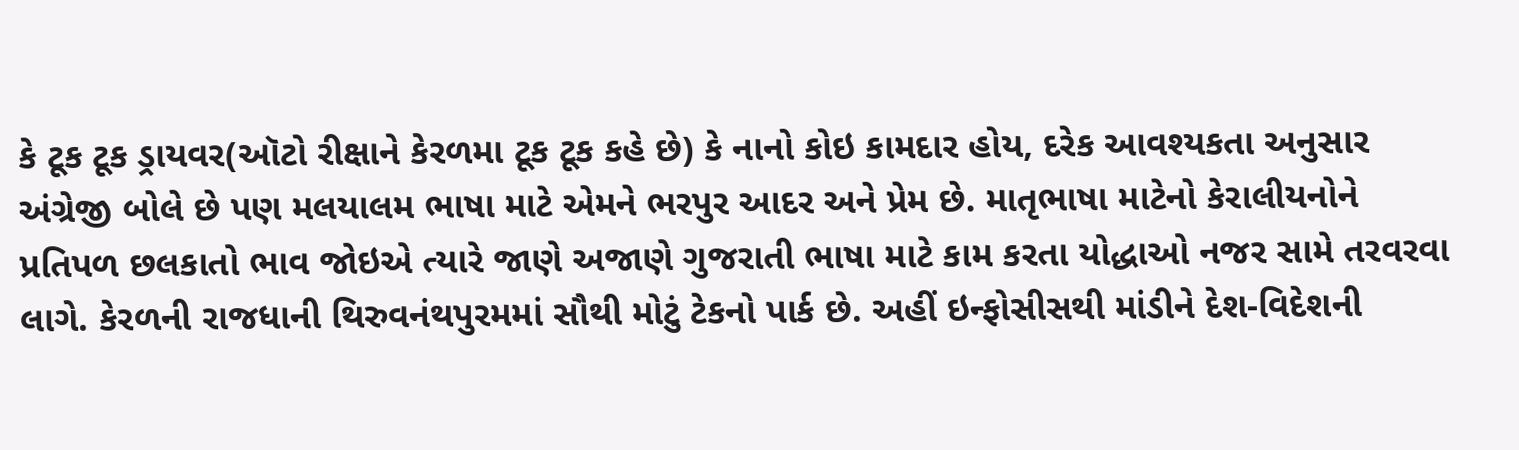કે ટૂક ટૂક ડ્રાયવર(ઑટો રીક્ષાને કેરળમા ટૂક ટૂક કહે છે) કે નાનો કોઇ કામદાર હોય, દરેક આવશ્યકતા અનુસાર અંગ્રેજી બોલે છે પણ મલયાલમ ભાષા માટે એમને ભરપુર આદર અને પ્રેમ છે. માતૃભાષા માટેનો કેરાલીયનોને પ્રતિપળ છલકાતો ભાવ જોઇએ ત્યારે જાણે અજાણે ગુજરાતી ભાષા માટે કામ કરતા યોદ્ધાઓ નજર સામે તરવરવા લાગે. કેરળની રાજધાની થિરુવનંથપુરમમાં સૌથી મોટું ટેકનો પાર્ક છે. અહીં ઇન્ફોસીસથી માંડીને દેશ-વિદેશની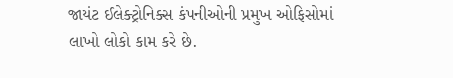જાયંટ ઈલેક્ટ્રોનિક્સ કંપનીઓની પ્રમુખ ઓફિસોમાં લાખો લોકો કામ કરે છે.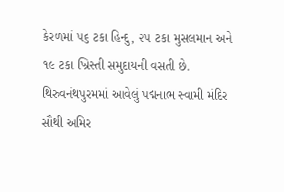કેરળમાં ૫૬ ટકા હિન્દુ, ૨૫ ટકા મુસલમાન અને ૧૯ ટકા ખ્રિસ્તી સમુદાયની વસતી છે. થિરુવનંથપુરમમાં આવેલું પદ્મનાભ સ્વામી મંદિર સૌથી અમિર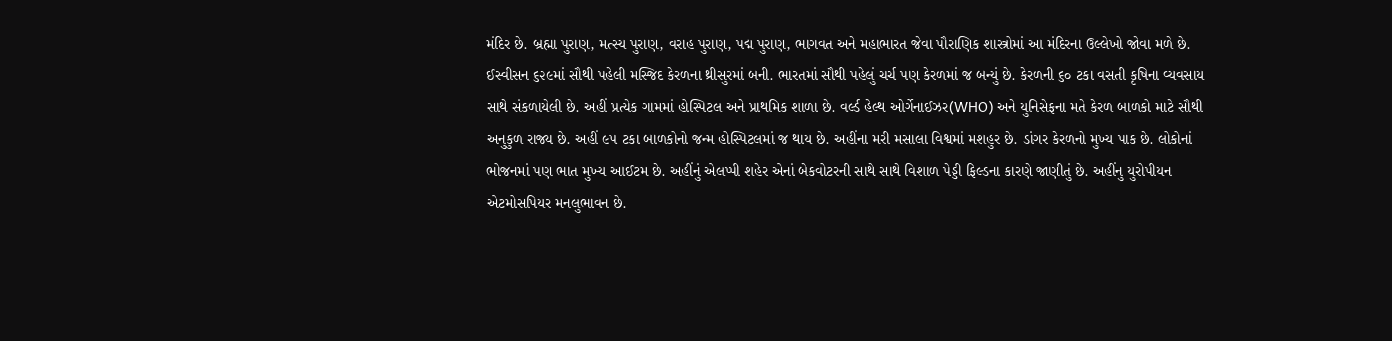મંદિર છે. બ્રહ્મા પુરાણ, મત્સ્ય પુરાણ, વરાહ પુરાણ, પદ્મ પુરાણ, ભાગવત અને મહાભારત જેવા પૌરાણિક શાસ્ત્રોમાં આ મંદિરના ઉલ્લેખો જોવા મળે છે. ઈસ્વીસન ૬૨૯માં સૌથી પહેલી મસ્જિદ કેરળના થ્રીસુરમાં બની. ભારતમાં સૌથી પહેલું ચર્ચ પણ કેરળમાં જ બન્યું છે. કેરળની ૬૦ ટકા વસતી કૃષિના વ્યવસાય સાથે સંકળાયેલી છે. અહીં પ્રત્યેક ગામમાં હોસ્પિટલ અને પ્રાથમિક શાળા છે. વર્લ્ડ હેલ્થ ઓર્ગેનાઈઝર(WHO) અને યુનિસેફના મતે કેરળ બાળકો માટે સૌથી અનુકુળ રાજ્ય છે. અહીં ૯૫ ટકા બાળકોનો જન્મ હોસ્પિટલમાં જ થાય છે. અહીંના મરી મસાલા વિશ્વમાં મશહુર છે. ડાંગર કેરળનો મુખ્ય પાક છે. લોકોનાં ભોજનમાં પણ ભાત મુખ્ય આઈટમ છે. અહીંનું એલપ્પી શહેર એનાં બેકવોટરની સાથે સાથે વિશાળ પેડ્ડી ફિલ્ડના કારણે જાણીતું છે. અહીંનુ યુરોપીયન એટમોસપિયર મનલુભાવન છે.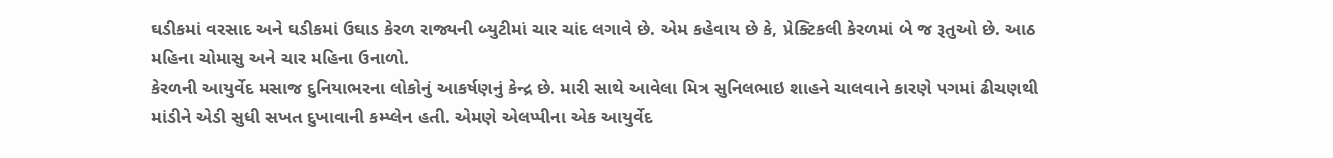ઘડીકમાં વરસાદ અને ઘડીકમાં ઉઘાડ કેરળ રાજ્યની બ્યુટીમાં ચાર ચાંદ લગાવે છે. એમ કહેવાય છે કે, પ્રેક્ટિકલી કેરળમાં બે જ રૂતુઓ છે. આઠ મહિના ચોમાસુ અને ચાર મહિના ઉનાળો.
કેરળની આયુર્વેદ મસાજ દુનિયાભરના લોકોનું આકર્ષણનું કેન્દ્ર છે. મારી સાથે આવેલા મિત્ર સુનિલભાઇ શાહને ચાલવાને કારણે પગમાં ઢીચણથી માંડીને એડી સુધી સખત દુખાવાની કમ્પ્લેન હતી. એમણે એલપ્પીના એક આયુર્વેદ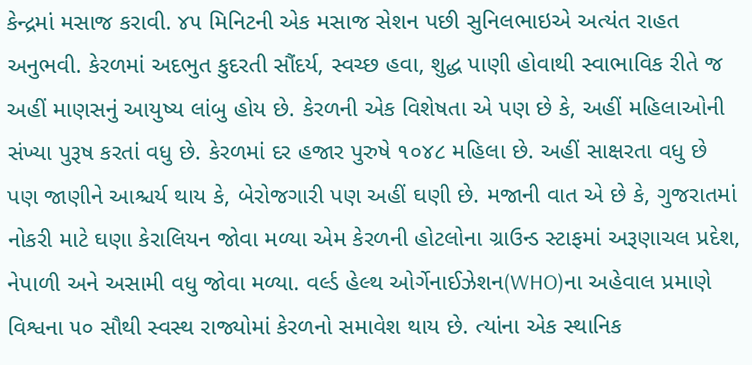કેન્દ્રમાં મસાજ કરાવી. ૪૫ મિનિટની એક મસાજ સેશન પછી સુનિલભાઇએ અત્યંત રાહત અનુભવી. કેરળમાં અદભુત કુદરતી સૌંદર્ય, સ્વચ્છ હવા, શુદ્ધ પાણી હોવાથી સ્વાભાવિક રીતે જ અહીં માણસનું આયુષ્ય લાંબુ હોય છે. કેરળની એક વિશેષતા એ પણ છે કે, અહીં મહિલાઓની સંખ્યા પુરૂષ કરતાં વધુ છે. કેરળમાં દર હજાર પુરુષે ૧૦૪૮ મહિલા છે. અહીં સાક્ષરતા વધુ છે પણ જાણીને આશ્ચર્ય થાય કે, બેરોજગારી પણ અહીં ઘણી છે. મજાની વાત એ છે કે, ગુજરાતમાં નોકરી માટે ઘણા કેરાલિયન જોવા મળ્યા એમ કેરળની હોટલોના ગ્રાઉન્ડ સ્ટાફમાં અરૂણાચલ પ્રદેશ, નેપાળી અને અસામી વધુ જોવા મળ્યા. વર્લ્ડ હેલ્થ ઓર્ગેનાઈઝેશન(WHO)ના અહેવાલ પ્રમાણે વિશ્વના ૫૦ સૌથી સ્વસ્થ રાજ્યોમાં કેરળનો સમાવેશ થાય છે. ત્યાંના એક સ્થાનિક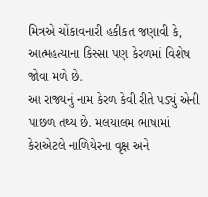મિત્રએ ચોંકાવનારી હકીકત જણાવી કે, આત્મહત્યાના કિસ્સા પણ કેરળમાં વિશેષ જોવા મળે છે.
આ રાજ્યનું નામ કેરળ કેવી રીતે પડ્યું એની પાછળ તથ્ય છે. મલયાલમ ભાષામાં કેરાએટલે નાળિયેરના વૃક્ષ અને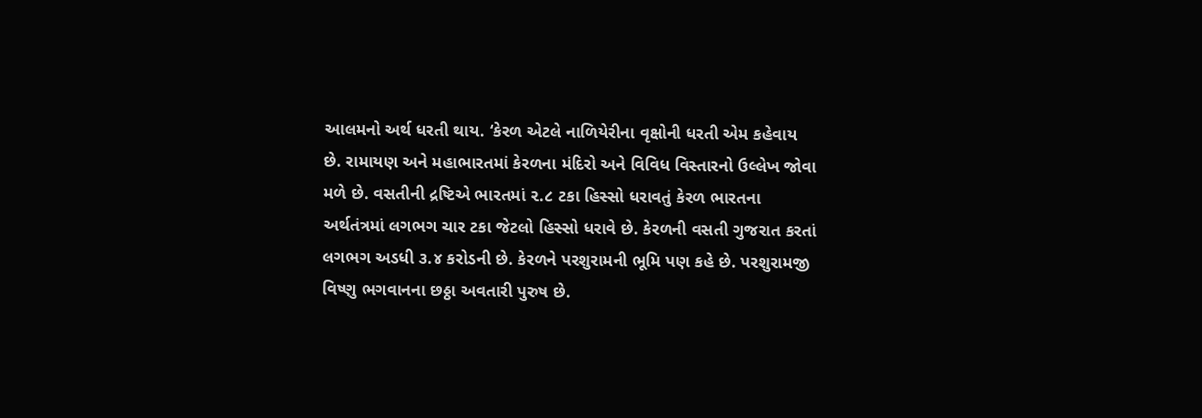આલમનો અર્થ ધરતી થાય. ‘કેરળ એટલે નાળિયેરીના વૃક્ષોની ધરતી એમ કહેવાય છે. રામાયણ અને મહાભારતમાં કેરળના મંદિરો અને વિવિધ વિસ્તારનો ઉલ્લેખ જોવા મળે છે. વસતીની દ્રષ્ટિએ ભારતમાં ૨.૮ ટકા હિસ્સો ધરાવતું કેરળ ભારતના અર્થતંત્રમાં લગભગ ચાર ટકા જેટલો હિસ્સો ધરાવે છે. કેરળની વસતી ગુજરાત કરતાં લગભગ અડધી ૩.૪ કરોડની છે. કેરળને પરશુરામની ભૂમિ પણ કહે છે. પરશુરામજી વિષ્ણુ ભગવાનના છઠ્ઠા અવતારી પુરુષ છે.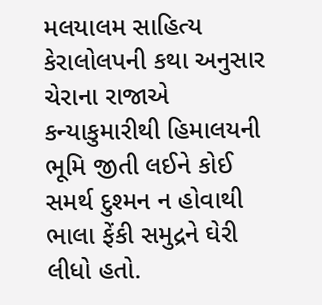મલયાલમ સાહિત્ય કેરાલોલપની કથા અનુસાર ચેરાના રાજાએ કન્યાકુમારીથી હિમાલયની ભૂમિ જીતી લઈને કોઈ સમર્થ દુશ્મન ન હોવાથી ભાલા ફેંકી સમુદ્રને ઘેરી લીધો હતો.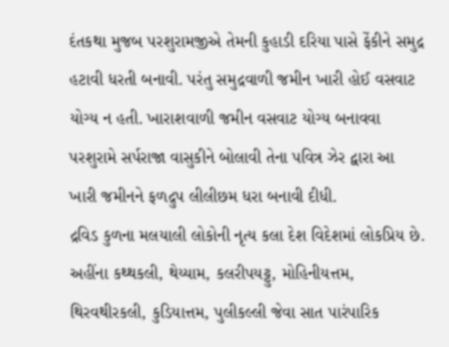દંતકથા મુજબ પરશુરામજીએ તેમની કુહાડી દરિયા પાસે ફેંકીને સમુદ્ર હટાવી ધરતી બનાવી. પરંતુ સમુદ્રવાળી જમીન ખારી હોઈ વસવાટ યોગ્ય ન હતી. ખારાશવાળી જમીન વસવાટ યોગ્ય બનાવવા પરશુરામે સર્પરાજા વાસુકીને બોલાવી તેના પવિત્ર ઝેર દ્વારા આ ખારી જમીનને ફળદ્રુપ લીલીછમ ધરા બનાવી દીધી.
દ્રવિડ કુળના મલયાલી લોકોની નૃત્ય કલા દેશ વિદેશમાં લોકપ્રિય છે. અહીંના કથ્થકલી, થેય્યામ, કલરીપયટ્ટુ, મોહિનીયત્તમ, થિરવથીરકલી, કુડિયાત્તમ, પુલીકલ્લી જેવા સાત પારંપારિક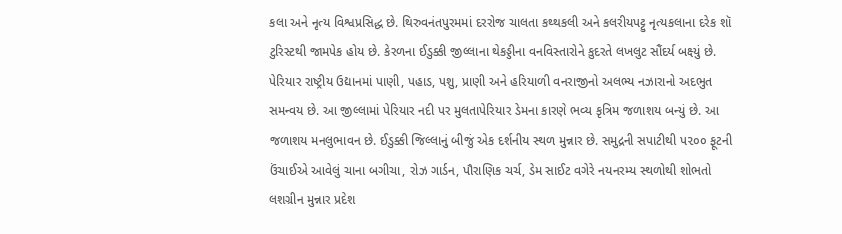કલા અને નૃત્ય વિશ્વપ્રસિદ્ધ છે. થિરુવનંતપુરમમાં દરરોજ ચાલતા કથ્થકલી અને કલરીયપટ્ટુ નૃત્યકલાના દરેક શૉ ટુરિસ્ટથી જામપેક હોય છે. કેરળના ઈડુક્કી જીલ્લાના થેકડ્ડીના વનવિસ્તારોને કુદરતે લખલુટ સૌંદર્ય બક્ષ્યું છે. પેરિયાર રાષ્ટ્રીય ઉદ્યાનમાં પાણી, પહાડ, પશુ, પ્રાણી અને હરિયાળી વનરાજીનો અલભ્ય નઝારાનો અદભુત સમન્વય છે. આ જીલ્લામાં પેરિયાર નદી પર મુલતાપેરિયાર ડેમના કારણે ભવ્ય કૃત્રિમ જળાશય બન્યું છે. આ જળાશય મનલુભાવન છે. ઈડુક્કી જિલ્લાનું બીજું એક દર્શનીય સ્થળ મુન્નાર છે. સમુદ્રની સપાટીથી પ૨૦૦ ફૂટની ઉંચાઈએ આવેલું ચાના બગીચા, રોઝ ગાર્ડન, પૌરાણિક ચર્ચ, ડેમ સાઈટ વગેરે નયનરમ્ય સ્થળોથી શોભતો લશગ્રીન મુન્નાર પ્રદેશ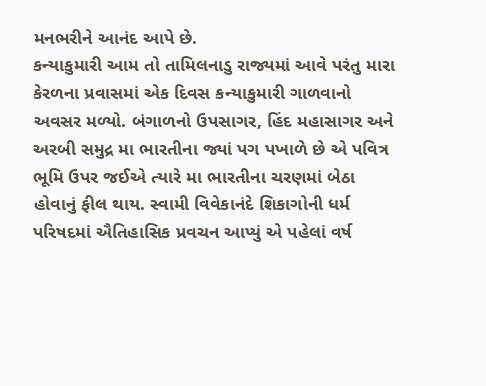મનભરીને આનંદ આપે છે.
કન્યાકુમારી આમ તો તામિલનાડુ રાજ્યમાં આવે પરંતુ મારા કેરળના પ્રવાસમાં એક દિવસ કન્યાકુમારી ગાળવાનો અવસર મળ્યો. બંગાળનો ઉપસાગર, હિંદ મહાસાગર અને અરબી સમુદ્ર મા ભારતીના જ્યાં પગ પખાળે છે એ પવિત્ર ભૂમિ ઉપર જઈએ ત્યારે મા ભારતીના ચરણમાં બેઠા હોવાનું ફીલ થાય. સ્વામી વિવેકાનંદે શિકાગોની ધર્મ પરિષદમાં ઐતિહાસિક પ્રવચન આપ્યું એ પહેલાં વર્ષ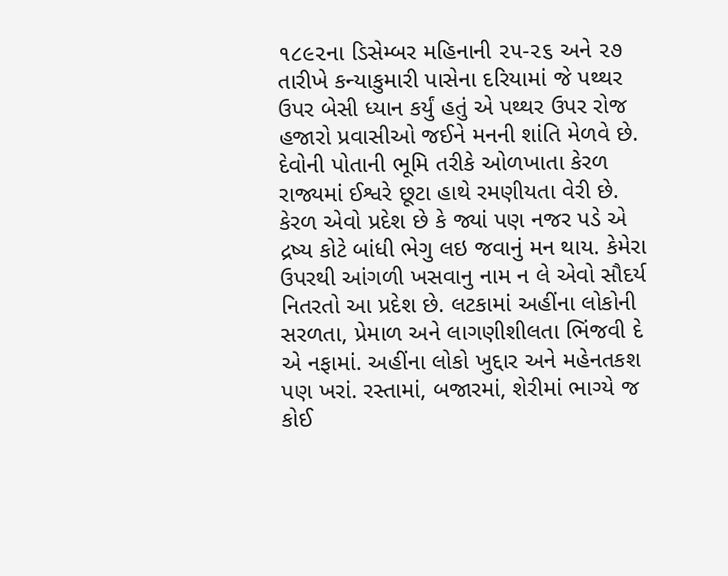૧૮૯૨ના ડિસેમ્બર મહિનાની ૨૫-૨૬ અને ૨૭ તારીખે કન્યાકુમારી પાસેના દરિયામાં જે પથ્થર ઉપર બેસી ધ્યાન કર્યું હતું એ પથ્થર ઉપર રોજ હજારો પ્રવાસીઓ જઈને મનની શાંતિ મેળવે છે.
દેવોની પોતાની ભૂમિ તરીકે ઓળખાતા કેરળ રાજ્યમાં ઈશ્વરે છૂટા હાથે રમણીયતા વેરી છે. કેરળ એવો પ્રદેશ છે કે જ્યાં પણ નજર પડે એ દ્રષ્ય કોટે બાંધી ભેગુ લઇ જવાનું મન થાય. કેમેરા ઉપરથી આંગળી ખસવાનુ નામ ન લે એવો સૌદર્ય નિતરતો આ પ્રદેશ છે. લટકામાં અહીંના લોકોની સરળતા, પ્રેમાળ અને લાગણીશીલતા ભિંજવી દે એ નફામાં. અહીંના લોકો ખુદ્દાર અને મહેનતકશ પણ ખરાં. રસ્તામાં, બજારમાં, શેરીમાં ભાગ્યે જ કોઈ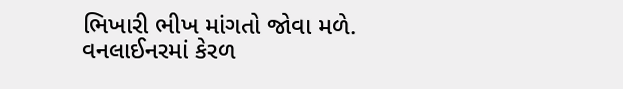ભિખારી ભીખ માંગતો જોવા મળે. વનલાઈનરમાં કેરળ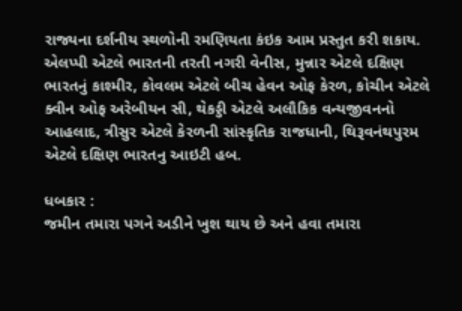રાજ્યના દર્શનીય સ્થળોની રમણિયતા કંઇક આમ પ્રસ્તુત કરી શકાય. એલપ્પી એટલે ભારતની તરતી નગરી વેનીસ, મુન્નાર એટલે દક્ષિણ ભારતનું કાશ્મીર, કોવલમ એટલે બીચ હેવન ઓફ કેરળ, કોચીન એટલે ક્વીન ઓફ અરેબીયન સી, થેકડ્ડી એટલે અલૌકિક વન્યજીવનનો આહલાદ, ત્રીસુર એટલે કેરળની સાંસ્કૃતિક રાજધાની, થિરૂવનંથપુરમ એટલે દક્ષિણ ભારતનુ આઇટી હબ.

ધબકાર :
જમીન તમારા પગને અડીને ખુશ થાય છે અને હવા તમારા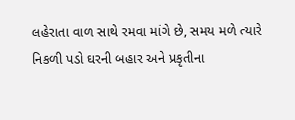લહેરાતા વાળ સાથે રમવા માંગે છે, સમય મળે ત્યારે નિકળી પડો ઘરની બહાર અને પ્રકૃતીના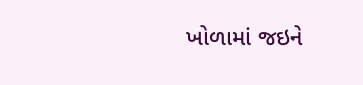ખોળામાં જઇને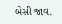બેસી જાવ.